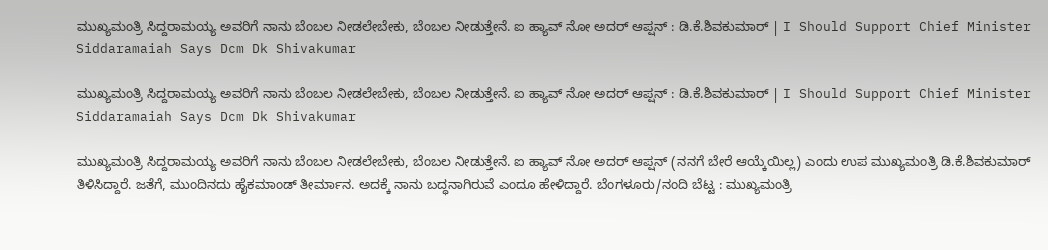ಮುಖ್ಯಮಂತ್ರಿ ಸಿದ್ದರಾಮಯ್ಯ ಅವರಿಗೆ ನಾನು ಬೆಂಬಲ ನೀಡಲೇಬೇಕು, ಬೆಂಬಲ ನೀಡುತ್ತೇನೆ. ಐ ಹ್ಯಾವ್‌ ನೋ ಅದರ್‌ ಆಪ್ಷನ್‌ : ಡಿ.ಕೆ.ಶಿವಕುಮಾರ್‌ | I Should Support Chief Minister Siddaramaiah Says Dcm Dk Shivakumar

ಮುಖ್ಯಮಂತ್ರಿ ಸಿದ್ದರಾಮಯ್ಯ ಅವರಿಗೆ ನಾನು ಬೆಂಬಲ ನೀಡಲೇಬೇಕು, ಬೆಂಬಲ ನೀಡುತ್ತೇನೆ. ಐ ಹ್ಯಾವ್‌ ನೋ ಅದರ್‌ ಆಪ್ಷನ್‌ : ಡಿ.ಕೆ.ಶಿವಕುಮಾರ್‌ | I Should Support Chief Minister Siddaramaiah Says Dcm Dk Shivakumar

ಮುಖ್ಯಮಂತ್ರಿ ಸಿದ್ದರಾಮಯ್ಯ ಅವರಿಗೆ ನಾನು ಬೆಂಬಲ ನೀಡಲೇಬೇಕು, ಬೆಂಬಲ ನೀಡುತ್ತೇನೆ. ಐ ಹ್ಯಾವ್‌ ನೋ ಅದರ್‌ ಆಪ್ಷನ್‌ (ನನಗೆ ಬೇರೆ ಆಯ್ಕೆಯಿಲ್ಲ) ಎಂದು ಉಪ ಮುಖ್ಯಮಂತ್ರಿ ಡಿ.ಕೆ.ಶಿವಕುಮಾರ್‌ ತಿಳಿಸಿದ್ದಾರೆ. ಜತೆಗೆ, ಮುಂದಿನದು ಹೈಕಮಾಂಡ್‌ ತೀರ್ಮಾನ. ಅದಕ್ಕೆ ನಾನು ಬದ್ಧನಾಗಿರುವೆ ಎಂದೂ ಹೇಳಿದ್ದಾರೆ. ಬೆಂಗಳೂರು/ನಂದಿ ಬೆಟ್ಟ : ಮುಖ್ಯಮಂತ್ರಿ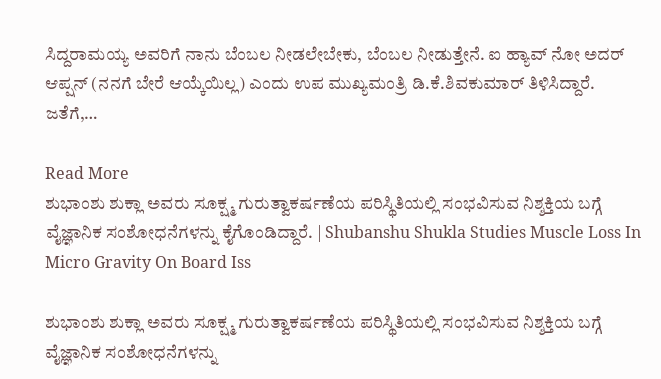ಸಿದ್ದರಾಮಯ್ಯ ಅವರಿಗೆ ನಾನು ಬೆಂಬಲ ನೀಡಲೇಬೇಕು, ಬೆಂಬಲ ನೀಡುತ್ತೇನೆ. ಐ ಹ್ಯಾವ್‌ ನೋ ಅದರ್‌ ಆಪ್ಷನ್‌ (ನನಗೆ ಬೇರೆ ಆಯ್ಕೆಯಿಲ್ಲ) ಎಂದು ಉಪ ಮುಖ್ಯಮಂತ್ರಿ ಡಿ.ಕೆ.ಶಿವಕುಮಾರ್‌ ತಿಳಿಸಿದ್ದಾರೆ. ಜತೆಗೆ,…

Read More
ಶುಭಾಂಶು ಶುಕ್ಲಾ ಅವರು ಸೂಕ್ಷ್ಮ ಗುರುತ್ವಾಕರ್ಷಣೆಯ ಪರಿಸ್ಥಿತಿಯಲ್ಲಿ ಸಂಭವಿಸುವ ನಿಶ್ಶಕ್ತಿಯ ಬಗ್ಗೆ ವೈಜ್ಞಾನಿಕ ಸಂಶೋಧನೆಗಳನ್ನು ಕೈಗೊಂಡಿದ್ದಾರೆ. | Shubanshu Shukla Studies Muscle Loss In Micro Gravity On Board Iss

ಶುಭಾಂಶು ಶುಕ್ಲಾ ಅವರು ಸೂಕ್ಷ್ಮ ಗುರುತ್ವಾಕರ್ಷಣೆಯ ಪರಿಸ್ಥಿತಿಯಲ್ಲಿ ಸಂಭವಿಸುವ ನಿಶ್ಶಕ್ತಿಯ ಬಗ್ಗೆ ವೈಜ್ಞಾನಿಕ ಸಂಶೋಧನೆಗಳನ್ನು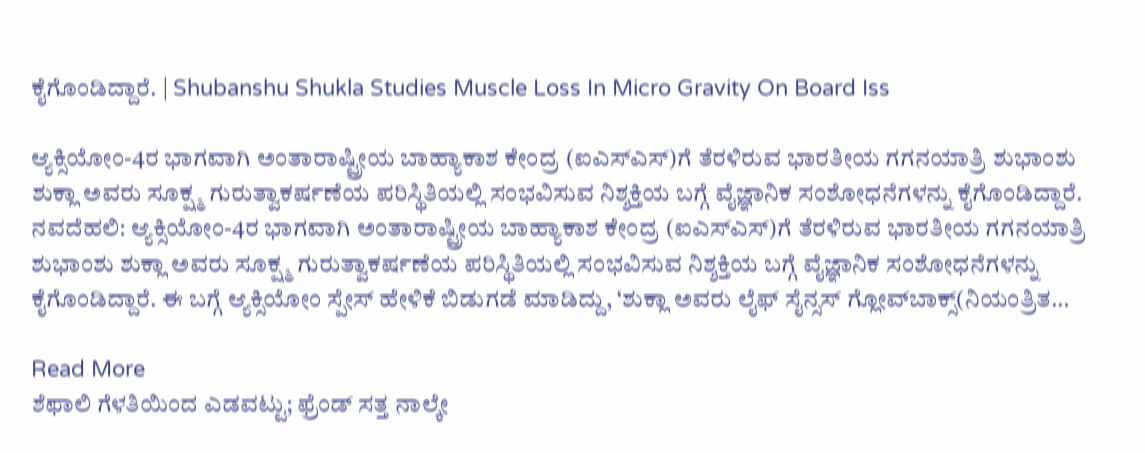ಕೈಗೊಂಡಿದ್ದಾರೆ. | Shubanshu Shukla Studies Muscle Loss In Micro Gravity On Board Iss

ಆ್ಯಕ್ಸಿಯೋಂ-4ರ ಭಾಗವಾಗಿ ಅಂತಾರಾಷ್ಟ್ರೀಯ ಬಾಹ್ಯಾಕಾಶ ಕೇಂದ್ರ (ಐಎಸ್‌ಎಸ್‌)ಗೆ ತೆರಳಿರುವ ಭಾರತೀಯ ಗಗನಯಾತ್ರಿ ಶುಭಾಂಶು ಶುಕ್ಲಾ ಅವರು ಸೂಕ್ಷ್ಮ ಗುರುತ್ವಾಕರ್ಷಣೆಯ ಪರಿಸ್ಥಿತಿಯಲ್ಲಿ ಸಂಭವಿಸುವ ನಿಶ್ಶಕ್ತಿಯ ಬಗ್ಗೆ ವೈಜ್ಞಾನಿಕ ಸಂಶೋಧನೆಗಳನ್ನು ಕೈಗೊಂಡಿದ್ದಾರೆ. ನವದೆಹಲಿ: ಆ್ಯಕ್ಸಿಯೋಂ-4ರ ಭಾಗವಾಗಿ ಅಂತಾರಾಷ್ಟ್ರೀಯ ಬಾಹ್ಯಾಕಾಶ ಕೇಂದ್ರ (ಐಎಸ್‌ಎಸ್‌)ಗೆ ತೆರಳಿರುವ ಭಾರತೀಯ ಗಗನಯಾತ್ರಿ ಶುಭಾಂಶು ಶುಕ್ಲಾ ಅವರು ಸೂಕ್ಷ್ಮ ಗುರುತ್ವಾಕರ್ಷಣೆಯ ಪರಿಸ್ಥಿತಿಯಲ್ಲಿ ಸಂಭವಿಸುವ ನಿಶ್ಶಕ್ತಿಯ ಬಗ್ಗೆ ವೈಜ್ಞಾನಿಕ ಸಂಶೋಧನೆಗಳನ್ನು ಕೈಗೊಂಡಿದ್ದಾರೆ. ಈ ಬಗ್ಗೆ ಆ್ಯಕ್ಸಿಯೋಂ ಸ್ಪೇಸ್‌ ಹೇಳಿಕೆ ಬಿಡುಗಡೆ ಮಾಡಿದ್ದು, ‘ಶುಕ್ಲಾ ಅವರು ಲೈಫ್‌ ಸೈನ್ಸಸ್‌ ಗ್ಲೋವ್‌ಬಾಕ್ಸ್‌(ನಿಯಂತ್ರಿತ…

Read More
ಶೆಫಾಲಿ ಗೆಳತಿಯಿಂದ ಎಡವಟ್ಟು; ಫ್ರೆಂಡ್ ಸತ್ತ ನಾಲ್ಕೇ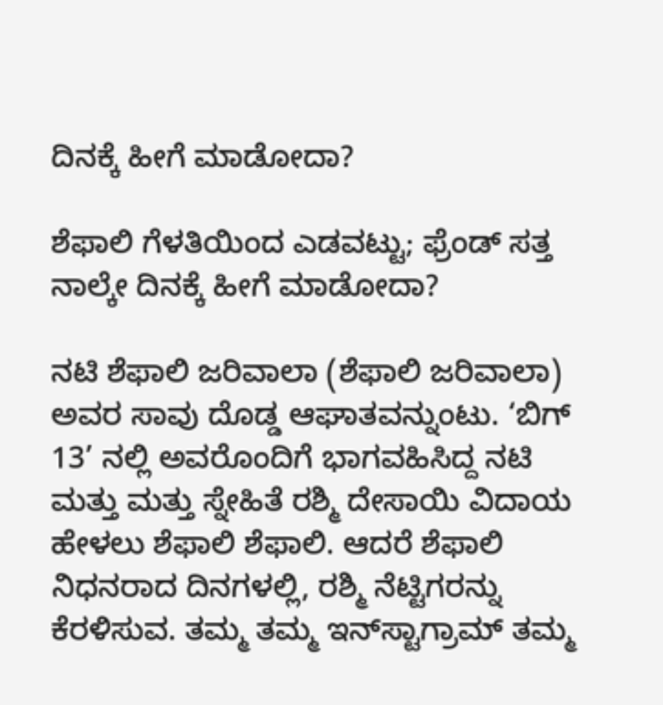ದಿನಕ್ಕೆ ಹೀಗೆ ಮಾಡೋದಾ?

ಶೆಫಾಲಿ ಗೆಳತಿಯಿಂದ ಎಡವಟ್ಟು; ಫ್ರೆಂಡ್ ಸತ್ತ ನಾಲ್ಕೇ ದಿನಕ್ಕೆ ಹೀಗೆ ಮಾಡೋದಾ?

ನಟಿ ಶೆಫಾಲಿ ಜರಿವಾಲಾ (ಶೆಫಾಲಿ ಜರಿವಾಲಾ) ಅವರ ಸಾವು ದೊಡ್ಡ ಆಘಾತವನ್ನುಂಟು. ‘ಬಿಗ್ 13’ ನಲ್ಲಿ ಅವರೊಂದಿಗೆ ಭಾಗವಹಿಸಿದ್ದ ನಟಿ ಮತ್ತು ಮತ್ತು ಸ್ನೇಹಿತೆ ರಶ್ಮಿ ದೇಸಾಯಿ ವಿದಾಯ ಹೇಳಲು ಶೆಫಾಲಿ ಶೆಫಾಲಿ. ಆದರೆ ಶೆಫಾಲಿ ನಿಧನರಾದ ದಿನಗಳಲ್ಲಿ, ರಶ್ಮಿ ನೆಟ್ಟಿಗರನ್ನು ಕೆರಳಿಸುವ. ತಮ್ಮ ತಮ್ಮ ಇನ್‌ಸ್ಟಾಗ್ರಾಮ್ ತಮ್ಮ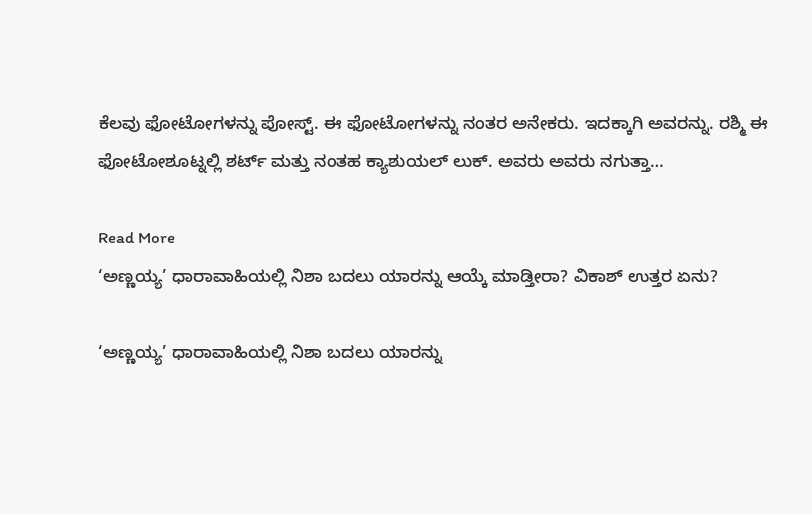ಕೆಲವು ಫೋಟೋಗಳನ್ನು ಪೋಸ್ಟ್. ಈ ಫೋಟೋಗಳನ್ನು ನಂತರ ಅನೇಕರು. ಇದಕ್ಕಾಗಿ ಅವರನ್ನು. ರಶ್ಮಿ ಈ ಫೋಟೋಶೂಟ್ನಲ್ಲಿ ಶರ್ಟ್ ಮತ್ತು ನಂತಹ ಕ್ಯಾಶುಯಲ್ ಲುಕ್. ಅವರು ಅವರು ನಗುತ್ತಾ…

Read More
‘ಅಣ್ಣಯ್ಯ’ ಧಾರಾವಾಹಿಯಲ್ಲಿ ನಿಶಾ ಬದಲು ಯಾರನ್ನು ಆಯ್ಕೆ ಮಾಡ್ತೀರಾ? ವಿಕಾಶ್ ಉತ್ತರ ಏನು?

‘ಅಣ್ಣಯ್ಯ’ ಧಾರಾವಾಹಿಯಲ್ಲಿ ನಿಶಾ ಬದಲು ಯಾರನ್ನು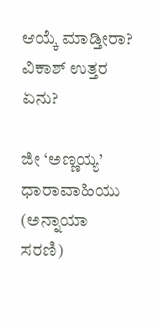ಆಯ್ಕೆ ಮಾಡ್ತೀರಾ? ವಿಕಾಶ್ ಉತ್ತರ ಏನು?

ಜೀ ‘ಅಣ್ಣಯ್ಯ’ ಧಾರಾವಾಹಿಯು (ಅನ್ನಾಯಾ ಸರಣಿ)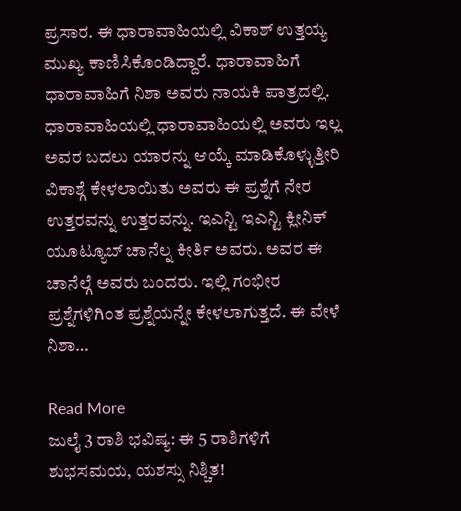ಪ್ರಸಾರ. ಈ ಧಾರಾವಾಹಿಯಲ್ಲಿ ವಿಕಾಶ್ ಉತ್ತಯ್ಯ ಮುಖ್ಯ ಕಾಣಿಸಿಕೊಂಡಿದ್ದಾರೆ. ಧಾರಾವಾಹಿಗೆ ಧಾರಾವಾಹಿಗೆ ನಿಶಾ ಅವರು ನಾಯಕಿ ಪಾತ್ರದಲ್ಲಿ. ಧಾರಾವಾಹಿಯಲ್ಲಿ ಧಾರಾವಾಹಿಯಲ್ಲಿ ಅವರು ಇಲ್ಲ ಅವರ ಬದಲು ಯಾರನ್ನು ಆಯ್ಕೆ ಮಾಡಿಕೊಳ್ಳುತ್ತೀರಿ ವಿಕಾಶ್ಗೆ ಕೇಳಲಾಯಿತು ಅವರು ಈ ಪ್ರಶ್ನೆಗೆ ನೇರ ಉತ್ತರವನ್ನು ಉತ್ತರವನ್ನು. ಇಎನ್ಟಿ ಇಎನ್ಟಿ ಕ್ಲೀನಿಕ್ ಯೂಟ್ಯೂಬ್ ಚಾನೆಲ್ನ ಕೀರ್ತಿ ಅವರು. ಅವರ ಈ ಚಾನೆಲ್ಗೆ ಅವರು ಬಂದರು. ಇಲ್ಲಿ ಗಂಭೀರ ಪ್ರಶ್ನೆಗಳಿಗಿಂತ ಪ್ರಶ್ನೆಯನ್ನೇ ಕೇಳಲಾಗುತ್ತದೆ. ಈ ವೇಳೆ ನಿಶಾ…

Read More
ಜುಲೈ 3 ರಾಶಿ ಭವಿಷ್ಯ: ಈ 5 ರಾಶಿಗಳಿಗೆ ಶುಭಸಮಯ, ಯಶಸ್ಸು ನಿಶ್ಚಿತ!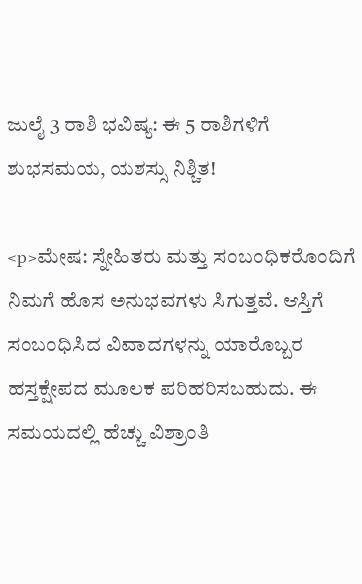ಜುಲೈ 3 ರಾಶಿ ಭವಿಷ್ಯ: ಈ 5 ರಾಶಿಗಳಿಗೆ ಶುಭಸಮಯ, ಯಶಸ್ಸು ನಿಶ್ಚಿತ!

<p>ಮೇಷ: ಸ್ನೇಹಿತರು ಮತ್ತು ಸಂಬಂಧಿಕರೊಂದಿಗೆ ನಿಮಗೆ ಹೊಸ ಅನುಭವಗಳು ಸಿಗುತ್ತವೆ. ಆಸ್ತಿಗೆ ಸಂಬಂಧಿಸಿದ ವಿವಾದಗಳನ್ನು ಯಾರೊಬ್ಬರ ಹಸ್ತಕ್ಷೇಪದ ಮೂಲಕ ಪರಿಹರಿಸಬಹುದು. ಈ ಸಮಯದಲ್ಲಿ ಹೆಚ್ಚು ವಿಶ್ರಾಂತಿ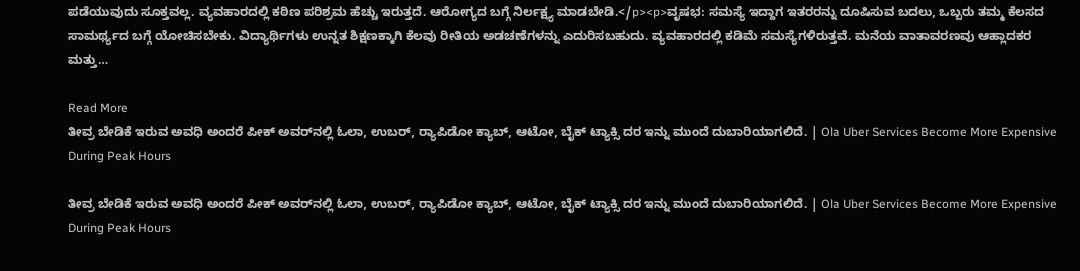ಪಡೆಯುವುದು ಸೂಕ್ತವಲ್ಲ. ವ್ಯವಹಾರದಲ್ಲಿ ಕಠಿಣ ಪರಿಶ್ರಮ ಹೆಚ್ಚು ಇರುತ್ತದೆ. ಆರೋಗ್ಯದ ಬಗ್ಗೆ ನಿರ್ಲಕ್ಷ್ಯ ಮಾಡಬೇಡಿ.</p><p>ವೃಷಭ: ಸಮಸ್ಯೆ ಇದ್ದಾಗ ಇತರರನ್ನು ದೂಷಿಸುವ ಬದಲು, ಒಬ್ಬರು ತಮ್ಮ ಕೆಲಸದ ಸಾಮರ್ಥ್ಯದ ಬಗ್ಗೆ ಯೋಚಿಸಬೇಕು. ವಿದ್ಯಾರ್ಥಿಗಳು ಉನ್ನತ ಶಿಕ್ಷಣಕ್ಕಾಗಿ ಕೆಲವು ರೀತಿಯ ಅಡಚಣೆಗಳನ್ನು ಎದುರಿಸಬಹುದು. ವ್ಯವಹಾರದಲ್ಲಿ ಕಡಿಮೆ ಸಮಸ್ಯೆಗಳಿರುತ್ತವೆ. ಮನೆಯ ವಾತಾವರಣವು ಆಹ್ಲಾದಕರ ಮತ್ತು…

Read More
ತೀವ್ರ ಬೇಡಿಕೆ ಇರುವ ಅವಧಿ ಅಂದರೆ ಪೀಕ್‌ ಅವರ್‌ನಲ್ಲಿ ಓಲಾ, ಉಬರ್‌, ರ್‍ಯಾಪಿಡೋ ಕ್ಯಾಬ್‌, ಆಟೋ, ಬೈಕ್‌ ಟ್ಯಾಕ್ಸಿ ದರ ಇನ್ನು ಮುಂದೆ ದುಬಾರಿಯಾಗಲಿದೆ. | Ola Uber Services Become More Expensive During Peak Hours

ತೀವ್ರ ಬೇಡಿಕೆ ಇರುವ ಅವಧಿ ಅಂದರೆ ಪೀಕ್‌ ಅವರ್‌ನಲ್ಲಿ ಓಲಾ, ಉಬರ್‌, ರ್‍ಯಾಪಿಡೋ ಕ್ಯಾಬ್‌, ಆಟೋ, ಬೈಕ್‌ ಟ್ಯಾಕ್ಸಿ ದರ ಇನ್ನು ಮುಂದೆ ದುಬಾರಿಯಾಗಲಿದೆ. | Ola Uber Services Become More Expensive During Peak Hours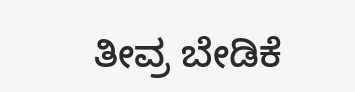ತೀವ್ರ ಬೇಡಿಕೆ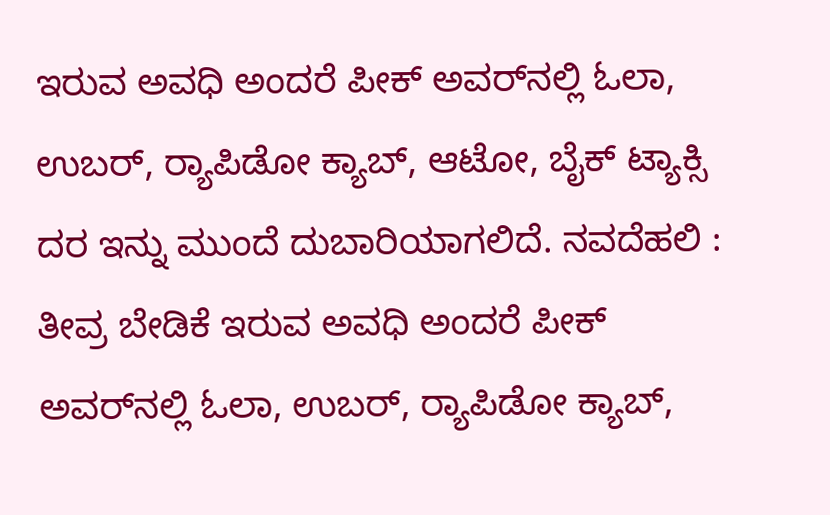ಇರುವ ಅವಧಿ ಅಂದರೆ ಪೀಕ್‌ ಅವರ್‌ನಲ್ಲಿ ಓಲಾ, ಉಬರ್‌, ರ್‍ಯಾಪಿಡೋ ಕ್ಯಾಬ್‌, ಆಟೋ, ಬೈಕ್‌ ಟ್ಯಾಕ್ಸಿ ದರ ಇನ್ನು ಮುಂದೆ ದುಬಾರಿಯಾಗಲಿದೆ. ನವದೆಹಲಿ : ತೀವ್ರ ಬೇಡಿಕೆ ಇರುವ ಅವಧಿ ಅಂದರೆ ಪೀಕ್‌ ಅವರ್‌ನಲ್ಲಿ ಓಲಾ, ಉಬರ್‌, ರ್‍ಯಾಪಿಡೋ ಕ್ಯಾಬ್‌,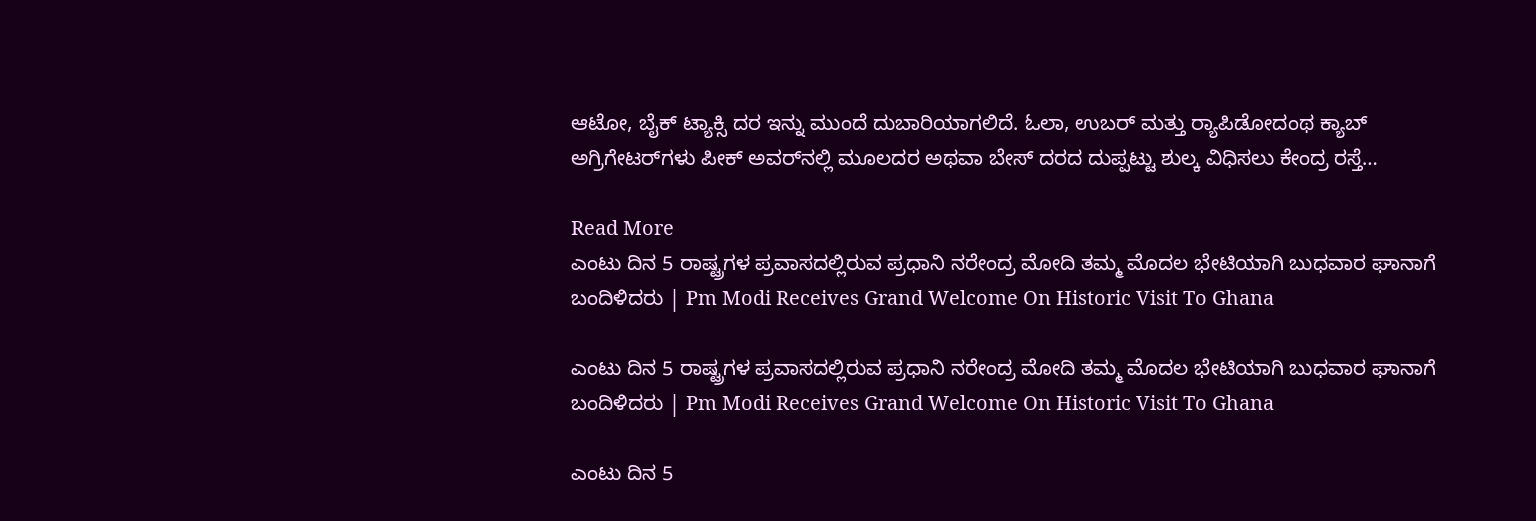ಆಟೋ, ಬೈಕ್‌ ಟ್ಯಾಕ್ಸಿ ದರ ಇನ್ನು ಮುಂದೆ ದುಬಾರಿಯಾಗಲಿದೆ. ಓಲಾ, ಉಬರ್‌ ಮತ್ತು ರ್‍ಯಾಪಿಡೋದಂಥ ಕ್ಯಾಬ್‌ ಅಗ್ರಿಗೇಟರ್‌ಗಳು ಪೀಕ್‌ ಅವರ್‌ನಲ್ಲಿ ಮೂಲದರ ಅಥವಾ ಬೇಸ್‌ ದರದ ದುಪ್ಪಟ್ಟು ಶುಲ್ಕ ವಿಧಿಸಲು ಕೇಂದ್ರ ರಸ್ತೆ…

Read More
ಎಂಟು ದಿನ 5 ರಾಷ್ಟ್ರಗಳ ಪ್ರವಾಸದಲ್ಲಿರುವ ಪ್ರಧಾನಿ ನರೇಂದ್ರ ಮೋದಿ ತಮ್ಮ ಮೊದಲ ಭೇಟಿಯಾಗಿ ಬುಧವಾರ ಘಾನಾಗೆ ಬಂದಿಳಿದರು | Pm Modi Receives Grand Welcome On Historic Visit To Ghana

ಎಂಟು ದಿನ 5 ರಾಷ್ಟ್ರಗಳ ಪ್ರವಾಸದಲ್ಲಿರುವ ಪ್ರಧಾನಿ ನರೇಂದ್ರ ಮೋದಿ ತಮ್ಮ ಮೊದಲ ಭೇಟಿಯಾಗಿ ಬುಧವಾರ ಘಾನಾಗೆ ಬಂದಿಳಿದರು | Pm Modi Receives Grand Welcome On Historic Visit To Ghana

ಎಂಟು ದಿನ 5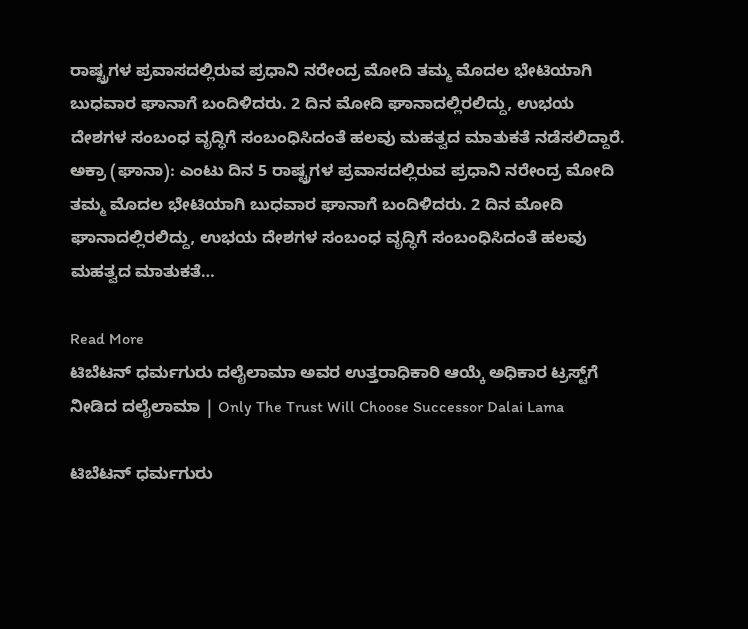ರಾಷ್ಟ್ರಗಳ ಪ್ರವಾಸದಲ್ಲಿರುವ ಪ್ರಧಾನಿ ನರೇಂದ್ರ ಮೋದಿ ತಮ್ಮ ಮೊದಲ ಭೇಟಿಯಾಗಿ ಬುಧವಾರ ಘಾನಾಗೆ ಬಂದಿಳಿದರು. 2 ದಿನ ಮೋದಿ ಘಾನಾದಲ್ಲಿರಲಿದ್ದು, ಉಭಯ ದೇಶಗಳ ಸಂಬಂಧ ವೃದ್ಧಿಗೆ ಸಂಬಂಧಿಸಿದಂತೆ ಹಲವು ಮಹತ್ವದ ಮಾತುಕತೆ ನಡೆಸಲಿದ್ದಾರೆ. ಅಕ್ರಾ (ಘಾನಾ): ಎಂಟು ದಿನ 5 ರಾಷ್ಟ್ರಗಳ ಪ್ರವಾಸದಲ್ಲಿರುವ ಪ್ರಧಾನಿ ನರೇಂದ್ರ ಮೋದಿ ತಮ್ಮ ಮೊದಲ ಭೇಟಿಯಾಗಿ ಬುಧವಾರ ಘಾನಾಗೆ ಬಂದಿಳಿದರು. 2 ದಿನ ಮೋದಿ ಘಾನಾದಲ್ಲಿರಲಿದ್ದು, ಉಭಯ ದೇಶಗಳ ಸಂಬಂಧ ವೃದ್ಧಿಗೆ ಸಂಬಂಧಿಸಿದಂತೆ ಹಲವು ಮಹತ್ವದ ಮಾತುಕತೆ…

Read More
ಟಿಬೆಟನ್ ಧರ್ಮಗುರು ದಲೈಲಾಮಾ ಅವರ ಉತ್ತರಾಧಿಕಾರಿ ಆಯ್ಕೆ ಅಧಿಕಾರ ಟ್ರಸ್ಟ್‌ಗೆ ನೀಡಿದ ದಲೈಲಾಮಾ | Only The Trust Will Choose Successor Dalai Lama

ಟಿಬೆಟನ್ ಧರ್ಮಗುರು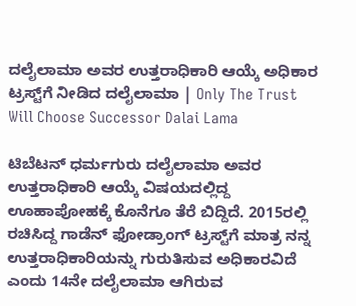ದಲೈಲಾಮಾ ಅವರ ಉತ್ತರಾಧಿಕಾರಿ ಆಯ್ಕೆ ಅಧಿಕಾರ ಟ್ರಸ್ಟ್‌ಗೆ ನೀಡಿದ ದಲೈಲಾಮಾ | Only The Trust Will Choose Successor Dalai Lama

ಟಿಬೆಟನ್ ಧರ್ಮಗುರು ದಲೈಲಾಮಾ ಅವರ ಉತ್ತರಾಧಿಕಾರಿ ಆಯ್ಕೆ ವಿಷಯದಲ್ಲಿದ್ದ ಊಹಾಪೋಹಕ್ಕೆ ಕೊನೆಗೂ ತೆರೆ ಬಿದ್ದಿದೆ. 2015ರಲ್ಲಿ ರಚಿಸಿದ್ದ ಗಾಡೆನ್‌ ಫೋಡ್ರಾಂಗ್ ಟ್ರಸ್ಟ್‌ಗೆ ಮಾತ್ರ ನನ್ನ ಉತ್ತರಾಧಿಕಾರಿಯನ್ನು ಗುರುತಿಸುವ ಅಧಿಕಾರವಿದೆ ಎಂದು 14ನೇ ದಲೈಲಾಮಾ ಆಗಿರುವ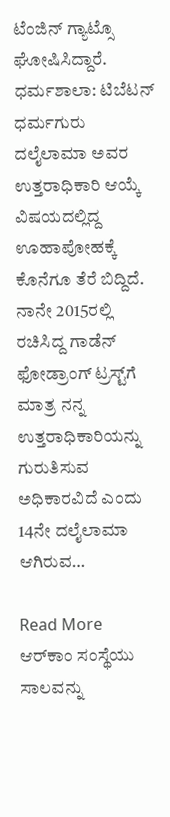ಟೆಂಜಿನ್ ಗ್ಯಾಟ್ಸೊ ಘೋಷಿಸಿದ್ದಾರೆ. ಧರ್ಮಶಾಲಾ: ಟಿಬೆಟನ್ ಧರ್ಮಗುರು ದಲೈಲಾಮಾ ಅವರ ಉತ್ತರಾಧಿಕಾರಿ ಆಯ್ಕೆ ವಿಷಯದಲ್ಲಿದ್ದ ಊಹಾಪೋಹಕ್ಕೆ ಕೊನೆಗೂ ತೆರೆ ಬಿದ್ದಿದೆ. ನಾನೇ 2015ರಲ್ಲಿ ರಚಿಸಿದ್ದ ಗಾಡೆನ್‌ ಫೋಡ್ರಾಂಗ್ ಟ್ರಸ್ಟ್‌ಗೆ ಮಾತ್ರ ನನ್ನ ಉತ್ತರಾಧಿಕಾರಿಯನ್ನು ಗುರುತಿಸುವ ಅಧಿಕಾರವಿದೆ ಎಂದು 14ನೇ ದಲೈಲಾಮಾ ಆಗಿರುವ…

Read More
ಆರ್‌ಕಾಂ ಸಂಸ್ಥೆಯು ಸಾಲವನ್ನು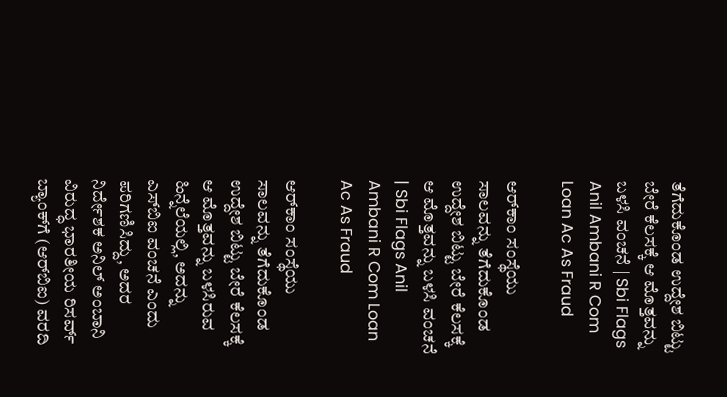ತೆಗೆದುಕೊಂಡ ಉದ್ದೇಶ ಬಿಟ್ಟು ಬೇರೆ ಕೆಲಸಕ್ಕೆ ಆ ಮೊತ್ತವನ್ನು ಬಳಸಿ ವಂಚನೆ | Sbi Flags Anil Ambani R Com Loan Ac As Fraud

ಆರ್‌ಕಾಂ ಸಂಸ್ಥೆಯು ಸಾಲವನ್ನು ತೆಗೆದುಕೊಂಡ ಉದ್ದೇಶ ಬಿಟ್ಟು ಬೇರೆ ಕೆಲಸಕ್ಕೆ ಆ ಮೊತ್ತವನ್ನು ಬಳಸಿ ವಂಚನೆ | Sbi Flags Anil Ambani R Com Loan Ac As Fraud

ಆರ್‌ಕಾಂ ಸಂಸ್ಥೆಯು ಸಾಲವನ್ನು ತೆಗೆದುಕೊಂಡ ಉದ್ದೇಶ ಬಿಟ್ಟು ಬೇರೆ ಕೆಲಸಕ್ಕೆ ಆ ಮೊತ್ತವನ್ನು ಬಳಸಿರುವ ಹಿನ್ನೆಲೆಯಲ್ಲಿ, ಅದನ್ನು ಎಸ್‌ಬಿಐ ವಂಚನೆ ಎಂದು ಪರಿಗಣಿಸಿದ್ದು, ಅದರ ನಿರ್ದೇಶಕ ಅನಿಲ್‌ ಅಂಬಾನಿ ವಿರುದ್ಧ ಭಾರತೀಯ ರಿಸರ್ವ್‌ ಬ್ಯಾಂಕ್‌ಗೆ (ಆರ್‌ಬಿಐ) ವರದಿ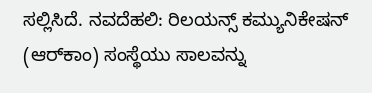ಸಲ್ಲಿಸಿದೆ. ನವದೆಹಲಿ: ರಿಲಯನ್ಸ್‌ ಕಮ್ಯುನಿಕೇಷನ್‌ (ಆರ್‌ಕಾಂ) ಸಂಸ್ಥೆಯು ಸಾಲವನ್ನು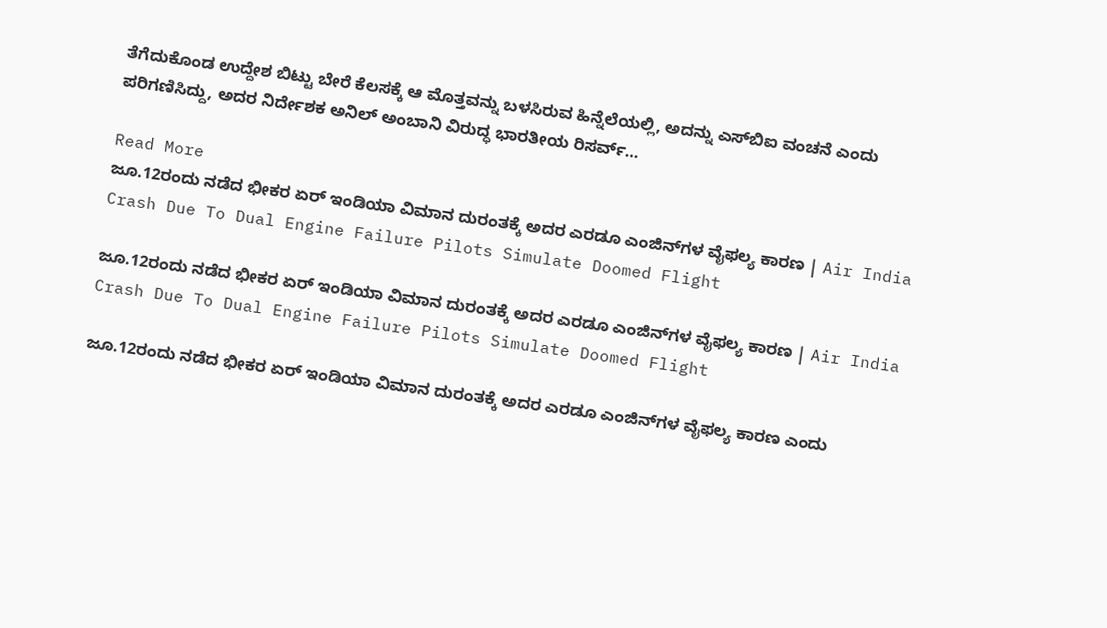ತೆಗೆದುಕೊಂಡ ಉದ್ದೇಶ ಬಿಟ್ಟು ಬೇರೆ ಕೆಲಸಕ್ಕೆ ಆ ಮೊತ್ತವನ್ನು ಬಳಸಿರುವ ಹಿನ್ನೆಲೆಯಲ್ಲಿ, ಅದನ್ನು ಎಸ್‌ಬಿಐ ವಂಚನೆ ಎಂದು ಪರಿಗಣಿಸಿದ್ದು, ಅದರ ನಿರ್ದೇಶಕ ಅನಿಲ್‌ ಅಂಬಾನಿ ವಿರುದ್ಧ ಭಾರತೀಯ ರಿಸರ್ವ್‌…

Read More
ಜೂ.12ರಂದು ನಡೆದ ಭೀಕರ ಏರ್‌ ಇಂಡಿಯಾ ವಿಮಾನ ದುರಂತಕ್ಕೆ ಅದರ ಎರಡೂ ಎಂಜಿನ್‌ಗಳ ವೈಫಲ್ಯ ಕಾರಣ | Air India Crash Due To Dual Engine Failure Pilots Simulate Doomed Flight

ಜೂ.12ರಂದು ನಡೆದ ಭೀಕರ ಏರ್‌ ಇಂಡಿಯಾ ವಿಮಾನ ದುರಂತಕ್ಕೆ ಅದರ ಎರಡೂ ಎಂಜಿನ್‌ಗಳ ವೈಫಲ್ಯ ಕಾರಣ | Air India Crash Due To Dual Engine Failure Pilots Simulate Doomed Flight

ಜೂ.12ರಂದು ನಡೆದ ಭೀಕರ ಏರ್‌ ಇಂಡಿಯಾ ವಿಮಾನ ದುರಂತಕ್ಕೆ ಅದರ ಎರಡೂ ಎಂಜಿನ್‌ಗಳ ವೈಫಲ್ಯ ಕಾರಣ ಎಂದು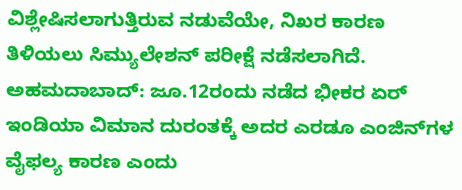ವಿಶ್ಲೇಷಿಸಲಾಗುತ್ತಿರುವ ನಡುವೆಯೇ, ನಿಖರ ಕಾರಣ ತಿಳಿಯಲು ಸಿಮ್ಯುಲೇಶನ್‌ ಪರೀಕ್ಷೆ ನಡೆಸಲಾಗಿದೆ. ಅಹಮದಾಬಾದ್‌: ಜೂ.12ರಂದು ನಡೆದ ಭೀಕರ ಏರ್‌ ಇಂಡಿಯಾ ವಿಮಾನ ದುರಂತಕ್ಕೆ ಅದರ ಎರಡೂ ಎಂಜಿನ್‌ಗಳ ವೈಫಲ್ಯ ಕಾರಣ ಎಂದು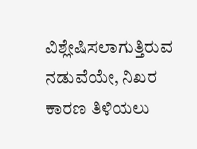ವಿಶ್ಲೇಷಿಸಲಾಗುತ್ತಿರುವ ನಡುವೆಯೇ, ನಿಖರ ಕಾರಣ ತಿಳಿಯಲು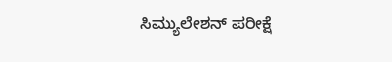ಸಿಮ್ಯುಲೇಶನ್‌ ಪರೀಕ್ಷೆ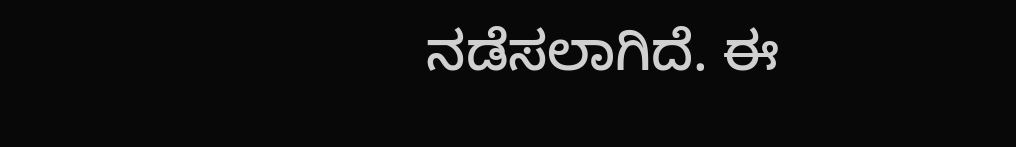ನಡೆಸಲಾಗಿದೆ. ಈ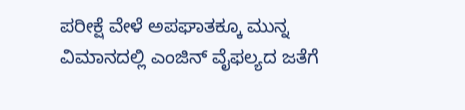ಪರೀಕ್ಷೆ ವೇಳೆ ಅಪಘಾತಕ್ಕೂ ಮುನ್ನ ವಿಮಾನದಲ್ಲಿ ಎಂಜಿನ್‌ ವೈಫಲ್ಯದ ಜತೆಗೆ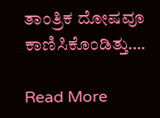ತಾಂತ್ರಿಕ ದೋಷವೂ ಕಾಣಿಸಿಕೊಂಡಿತ್ತು….

Read More